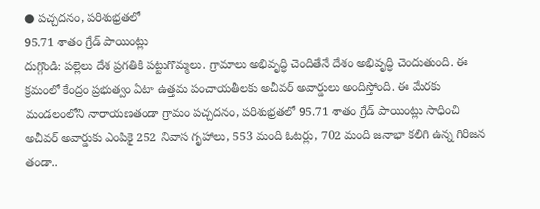● పచ్చదనం, పరిశుభ్రతలో
95.71 శాతం గ్రేడ్ పాయింట్లు
దుగ్గొండి: పల్లెలు దేశ ప్రగతికి పట్టుగొమ్మలు. గ్రామాలు అభివృద్ధి చెందితేనే దేశం అభివృద్ధి చెందుతుంది. ఈ క్రమంలో కేంద్రం ప్రభుత్వం ఏటా ఉత్తమ పంచాయతీలకు అచీవర్ అవార్డులు అందిస్తోంది. ఈ మేరకు మండలంలోని నారాయణతండా గ్రామం పచ్చదనం, పరిశుభ్రతలో 95.71 శాతం గ్రేడ్ పాయింట్లు సాధించి అచీవర్ అవార్డుకు ఎంపికై 252 నివాస గృహాలు, 553 మంది ఓటర్లు, 702 మంది జనాభా కలిగి ఉన్న గిరిజన తండా..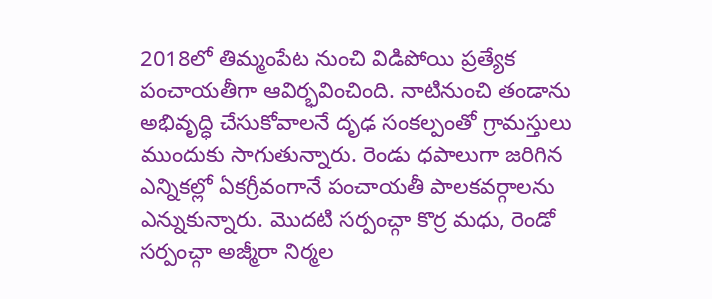2018లో తిమ్మంపేట నుంచి విడిపోయి ప్రత్యేక పంచాయతీగా ఆవిర్భవించింది. నాటినుంచి తండాను అభివృద్ధి చేసుకోవాలనే దృఢ సంకల్పంతో గ్రామస్తులు ముందుకు సాగుతున్నారు. రెండు ధపాలుగా జరిగిన ఎన్నికల్లో ఏకగ్రీవంగానే పంచాయతీ పాలకవర్గాలను ఎన్నుకున్నారు. మొదటి సర్పంచ్గా కొర్ర మధు, రెండో సర్పంచ్గా అజ్మీరా నిర్మల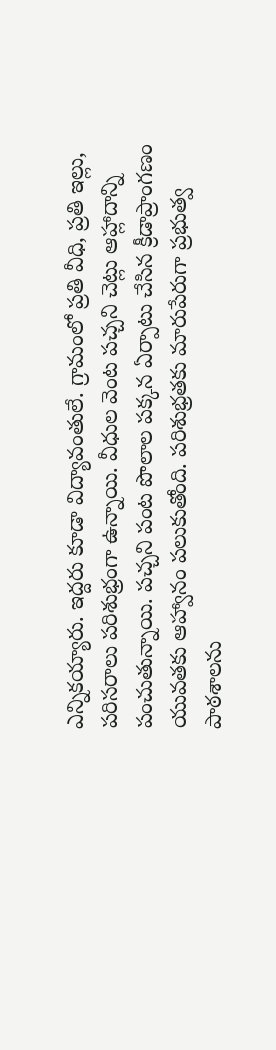ఎన్నికయ్యారు. ఇద్దరు కూడా విద్యావంతులే. గ్రామంలో ప్రతి వీధి, ప్రతి ఇల్లు, పరిసరాలు పరిశుభ్రంగా ఉన్నాయి. వీధుల వెంట పచ్చని చెట్లు ఆహ్లాదాన్ని పంచుతున్నాయి. పచ్చని పంట పొలాల పక్కన ఏర్పాటు చేసిన క్రీడాప్రాంగణం యువతకు ఆహ్వానం పలుకుతోంది. పరిశుభ్రతకు మారుపేరుగా ప్రభుత్వ పాఠశాలను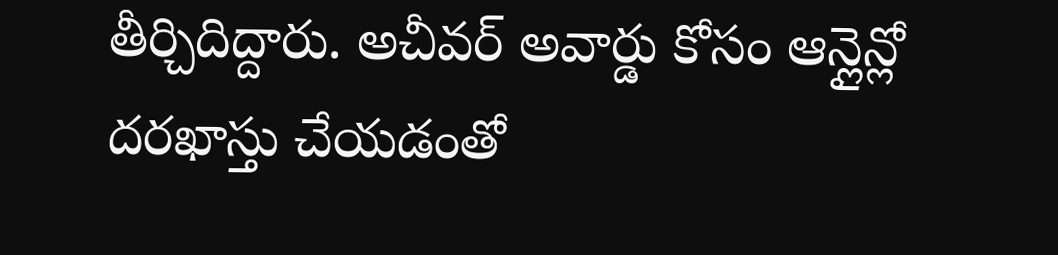తీర్చిదిద్దారు. అచీవర్ అవార్డు కోసం ఆన్లైన్లో దరఖాస్తు చేయడంతో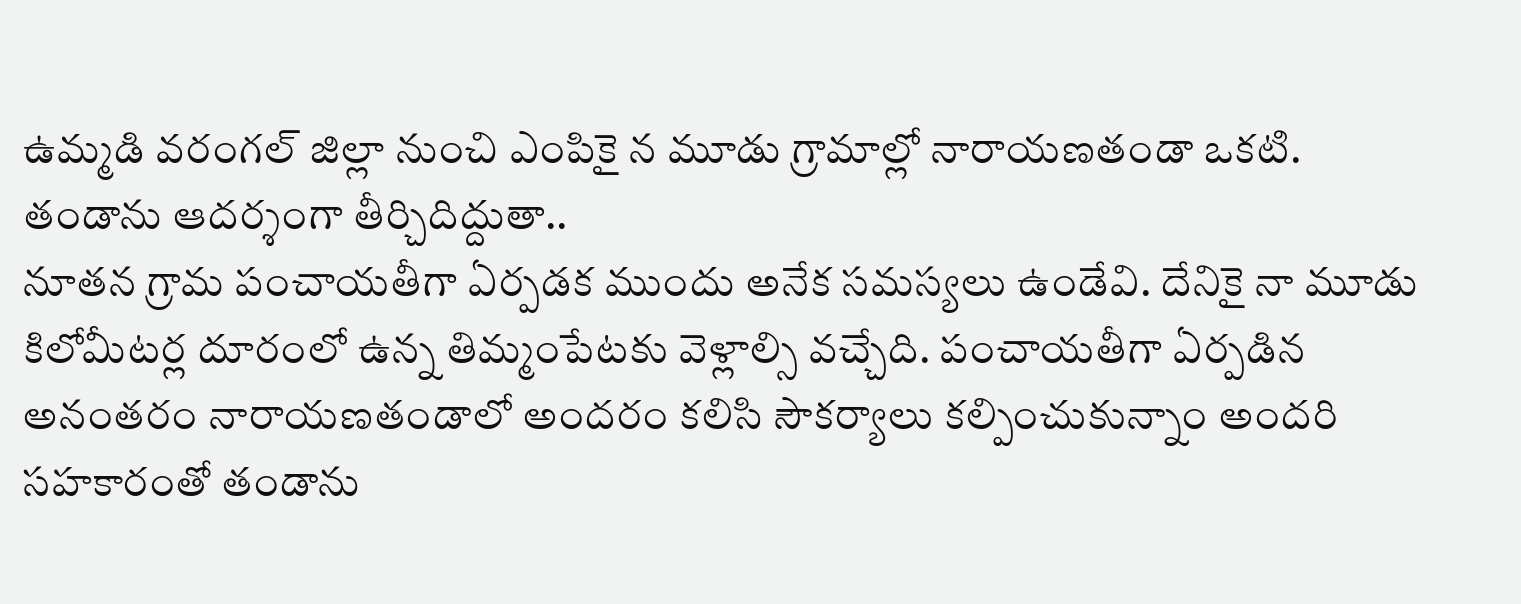ఉమ్మడి వరంగల్ జిల్లా నుంచి ఎంపికై న మూడు గ్రామాల్లో నారాయణతండా ఒకటి.
తండాను ఆదర్శంగా తీర్చిదిద్దుతా..
నూతన గ్రామ పంచాయతీగా ఏర్పడక ముందు అనేక సమస్యలు ఉండేవి. దేనికై నా మూడు కిలోమీటర్ల దూరంలో ఉన్న తిమ్మంపేటకు వెళ్లాల్సి వచ్చేది. పంచాయతీగా ఏర్పడిన అనంతరం నారాయణతండాలో అందరం కలిసి సౌకర్యాలు కల్పించుకున్నాం అందరి సహకారంతో తండాను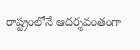రాష్ట్రంలోనే ఆదర్శవంతంగా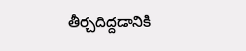తీర్చదిద్దడానికి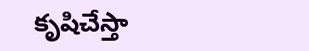కృషిచేస్తా